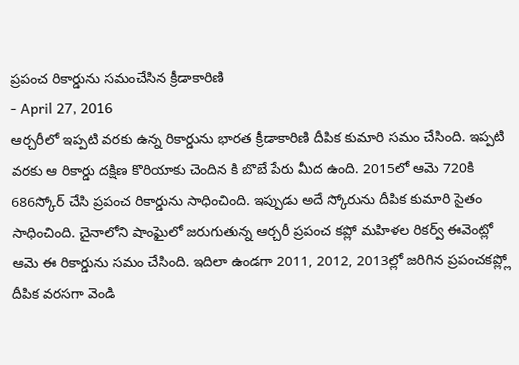ప్రపంచ రికార్డును సమంచేసిన క్రీడాకారిణి
- April 27, 2016
ఆర్చరీలో ఇప్పటి వరకు ఉన్న రికార్డును భారత క్రీడాకారిణి దీపిక కుమారి సమం చేసింది. ఇప్పటి వరకు ఆ రికార్డు దక్షిణ కొరియాకు చెందిన కి బొబే పేరు మీద ఉంది. 2015లో ఆమె 720కి 686స్కోర్ చేసి ప్రపంచ రికార్డును సాధించింది. ఇప్పుడు అదే స్కోరును దీపిక కుమారి సైతం సాధించింది. చైనాలోని షాంఘైలో జరుగుతున్న ఆర్చరీ ప్రపంచ కప్లో మహిళల రికర్వ్ ఈవెంట్లో ఆమె ఈ రికార్డును సమం చేసింది. ఇదిలా ఉండగా 2011, 2012, 2013ల్లో జరిగిన ప్రపంచకప్ల్లో దీపిక వరసగా వెండి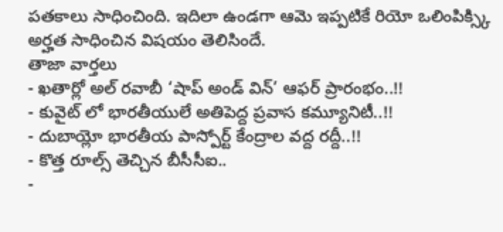పతకాలు సాధించింది. ఇదిలా ఉండగా ఆమె ఇప్పటికే రియో ఒలింపిక్స్కి అర్హత సాధించిన విషయం తెలిసిందే.
తాజా వార్తలు
- ఖతార్లో అల్ రవాబీ ‘షాప్ అండ్ విన్’ ఆఫర్ ప్రారంభం..!!
- కువైట్ లో భారతీయులే అతిపెద్ద ప్రవాస కమ్యూనిటీ..!!
- దుబాయ్లో భారతీయ పాస్పోర్ట్ కేంద్రాల వద్ద రద్దీ..!!
- కొత్త రూల్స్ తెచ్చిన బీసీసీఐ..
-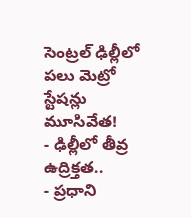సెంట్రల్ ఢిల్లీలో పలు మెట్రో స్టేషన్లు మూసివేత!
- ఢిల్లీలో తీవ్ర ఉద్రిక్తత..
- ప్రధాని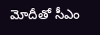మోదీతో సీఎం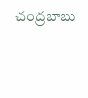చంద్రబాబు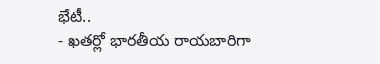భేటీ..
- ఖతర్లో భారతీయ రాయబారిగా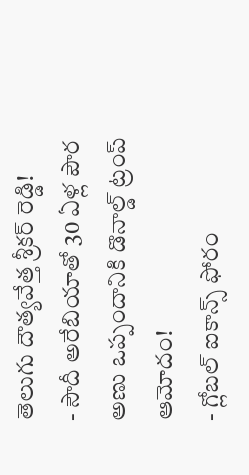తెలుగు దౌత్యవేత్త శ్రీకర్ రెడ్డి!
- సౌదీ అరేబియాతో 30 ఏళ్ల పౌర అణు ఒప్పందానికి డొనాల్డ్ ట్రంప్ ఆమోదం!
- గ్లోబల్ ఐకాన్స్ ఫోరం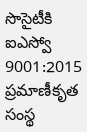సొసైటీకి ఐఎస్వో 9001:2015 ప్రమాణీకృత సంస్థ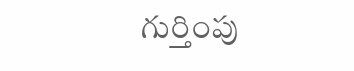గుర్తింపు